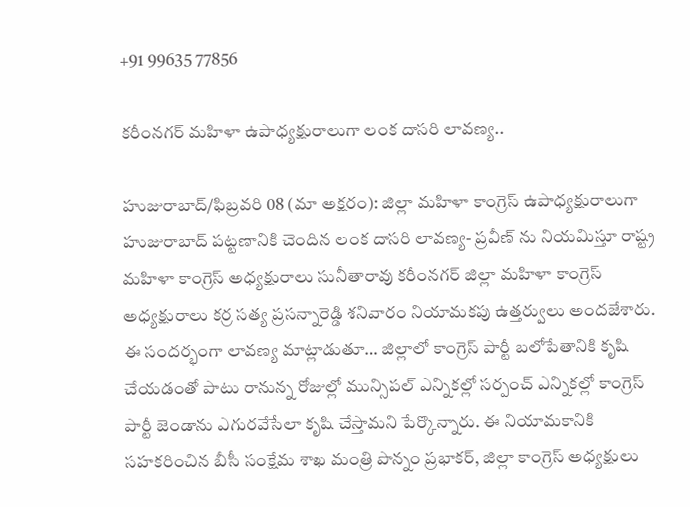+91 99635 77856

కరీంనగర్ మహిళా ఉపాధ్యక్షురాలుగా లంక దాసరి లావణ్య..

హుజురాబాద్/ఫిబ్రవరి 08 (మా అక్షరం): జిల్లా మహిళా కాంగ్రెస్ ఉపాధ్యక్షురాలుగా హుజురాబాద్ పట్టణానికి చెందిన లంక దాసరి లావణ్య- ప్రవీణ్ ను నియమిస్తూ రాష్ట్ర మహిళా కాంగ్రెస్ అధ్యక్షురాలు సునీతారావు కరీంనగర్ జిల్లా మహిళా కాంగ్రెస్ అధ్యక్షురాలు కర్ర సత్య ప్రసన్నారెడ్డి శనివారం నియామకపు ఉత్తర్వులు అందజేశారు. ఈ సందర్భంగా లావణ్య మాట్లాడుతూ… జిల్లాలో కాంగ్రెస్ పార్టీ బలోపేతానికి కృషి చేయడంతో పాటు రానున్న రోజుల్లో మున్సిపల్ ఎన్నికల్లో సర్పంచ్ ఎన్నికల్లో కాంగ్రెస్ పార్టీ జెండాను ఎగురవేసేలా కృషి చేస్తామని పేర్కొన్నారు. ఈ నియామకానికి సహకరించిన బీసీ సంక్షేమ శాఖ మంత్రి పొన్నం ప్రభాకర్, జిల్లా కాంగ్రెస్ అధ్యక్షులు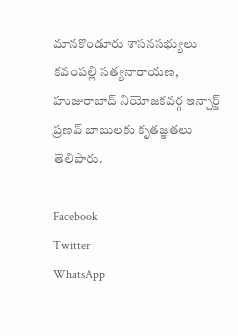మానకొండూరు శాసనసభ్యులు కవంపల్లి సత్యనారాయణ, హుజురాబాద్ నియోజకవర్గ ఇన్చార్జ్ ప్రణవ్ బాబులకు కృతజ్ఞతలు తెలిపారు.

Facebook
Twitter
WhatsApp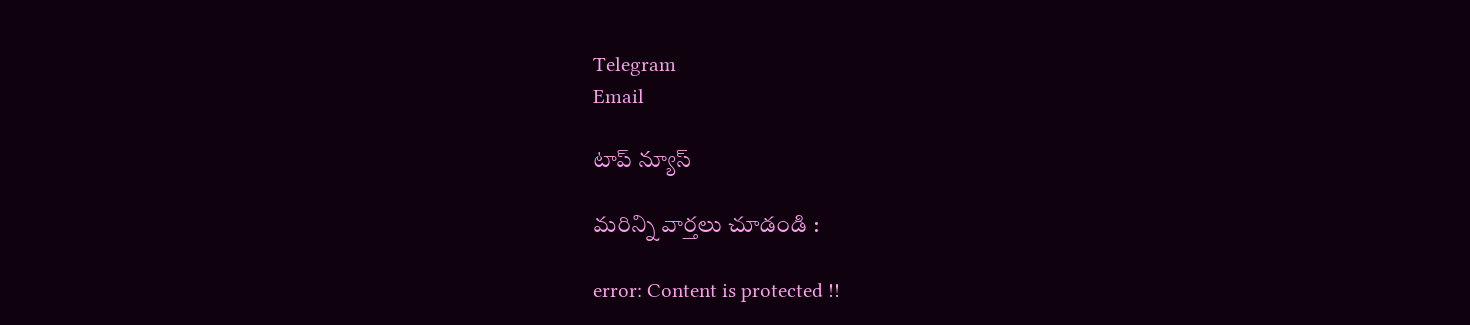Telegram
Email

టాప్ న్యూస్

మరిన్ని వార్తలు చూడండి :

error: Content is protected !!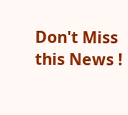Don't Miss this News !